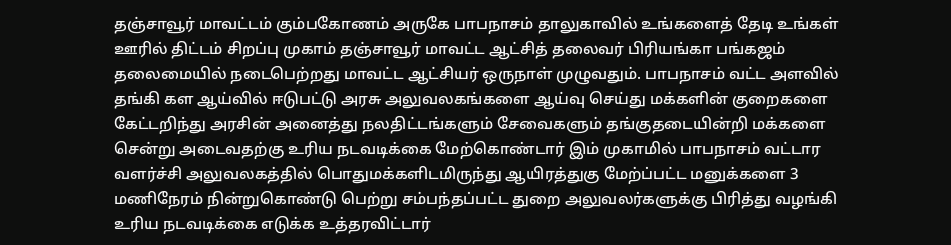தஞ்சாவூர் மாவட்டம் கும்பகோணம் அருகே பாபநாசம் தாலுகாவில் உங்களைத் தேடி உங்கள் ஊரில் திட்டம் சிறப்பு முகாம் தஞ்சாவூர் மாவட்ட ஆட்சித் தலைவர் பிரியங்கா பங்கஜம் தலைமையில் நடைபெற்றது மாவட்ட ஆட்சியர் ஒருநாள் முழுவதும். பாபநாசம் வட்ட அளவில் தங்கி கள ஆய்வில் ஈடுபட்டு அரசு அலுவலகங்களை ஆய்வு செய்து மக்களின் குறைகளை கேட்டறிந்து அரசின் அனைத்து நலதிட்டங்களும் சேவைகளும் தங்குதடையின்றி மக்களை சென்று அடைவதற்கு உரிய நடவடிக்கை மேற்கொண்டார் இம் முகாமில் பாபநாசம் வட்டார வளர்ச்சி அலுவலகத்தில் பொதுமக்களிடமிருந்து ஆயிரத்துகு மேற்ப்பட்ட மனுக்களை 3 மணிநேரம் நின்றுகொண்டு பெற்று சம்பந்தப்பட்ட துறை அலுவலர்களுக்கு பிரித்து வழங்கி உரிய நடவடிக்கை எடுக்க உத்தரவிட்டார்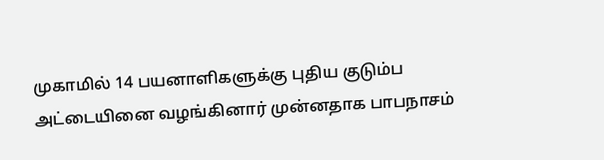முகாமில் 14 பயனாளிகளுக்கு புதிய குடும்ப அட்டையினை வழங்கினார் முன்னதாக பாபநாசம்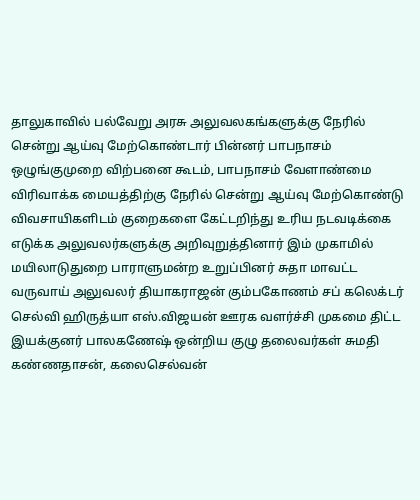தாலுகாவில் பல்வேறு அரசு அலுவலகங்களுக்கு நேரில் சென்று ஆய்வு மேற்கொண்டார் பின்னர் பாபநாசம் ஒழுங்குமுறை விற்பனை கூடம், பாபநாசம் வேளாண்மை விரிவாக்க மையத்திற்கு நேரில் சென்று ஆய்வு மேற்கொண்டு விவசாயிகளிடம் குறைகளை கேட்டறிந்து உரிய நடவடிக்கை எடுக்க அலுவலர்களுக்கு அறிவுறுத்தினார் இம் முகாமில் மயிலாடுதுறை பாராளுமன்ற உறுப்பினர் சுதா மாவட்ட வருவாய் அலுவலர் தியாகராஜன் கும்பகோணம் சப் கலெக்டர் செல்வி ஹிருத்யா எஸ்.விஜயன் ஊரக வளர்ச்சி முகமை திட்ட இயக்குனர் பாலகணேஷ் ஒன்றிய குழு தலைவர்கள் சுமதி கண்ணதாசன், கலைசெல்வன்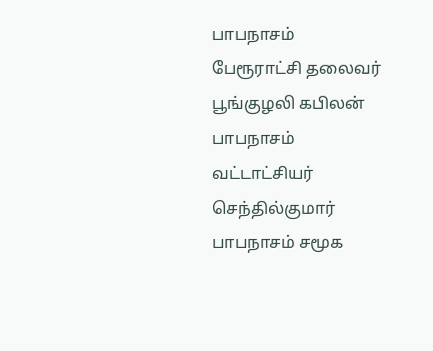பாபநாசம் பேரூராட்சி தலைவர் பூங்குழலி கபிலன் பாபநாசம் வட்டாட்சியர் செந்தில்குமார் பாபநாசம் சமூக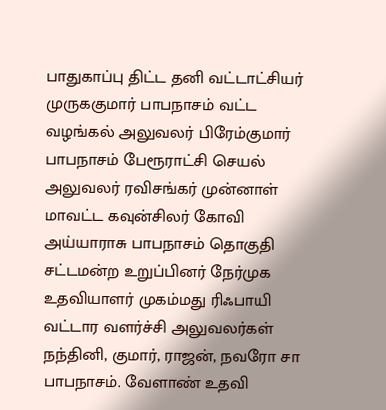பாதுகாப்பு திட்ட தனி வட்டாட்சியர் முருககுமார் பாபநாசம் வட்ட வழங்கல் அலுவலர் பிரேம்குமார் பாபநாசம் பேரூராட்சி செயல் அலுவலர் ரவிசங்கர் முன்னாள் மாவட்ட கவுன்சிலர் கோவி அய்யாராசு பாபநாசம் தொகுதி சட்டமன்ற உறுப்பினர் நேர்முக உதவியாளர் முகம்மது ரிஃபாயி வட்டார வளர்ச்சி அலுவலர்கள் நந்தினி, குமார், ராஜன், நவரோ சா பாபநாசம். வேளாண் உதவி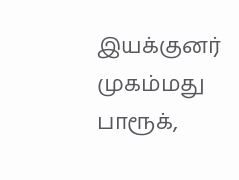இயக்குனர் முகம்மது பாரூக்,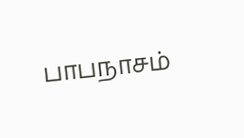பாபநாசம்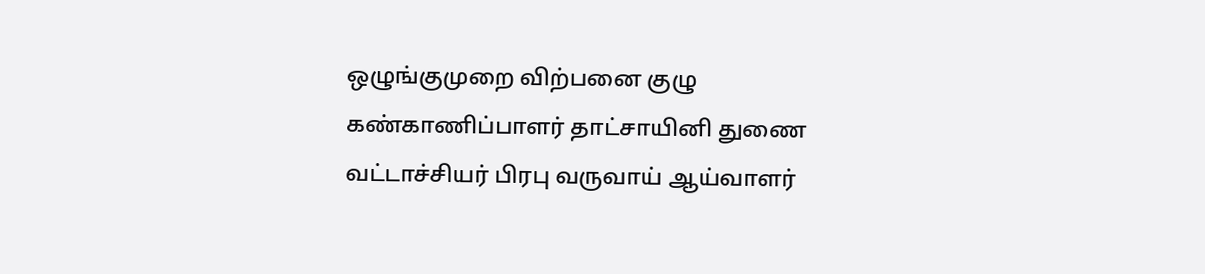ஒழுங்குமுறை விற்பனை குழு கண்காணிப்பாளர் தாட்சாயினி துணை வட்டாச்சியர் பிரபு வருவாய் ஆய்வாளர்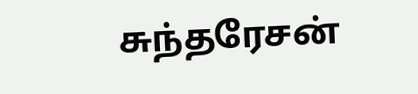சுந்தரேசன்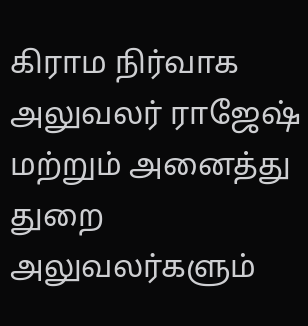கிராம நிர்வாக அலுவலர் ராஜேஷ் மற்றும் அனைத்து துறை அலுவலர்களும்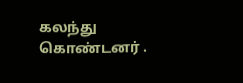கலந்து கொண்டனர் .